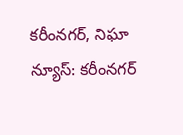కరీంనగర్, నిఘా న్యూస్: కరీంనగర్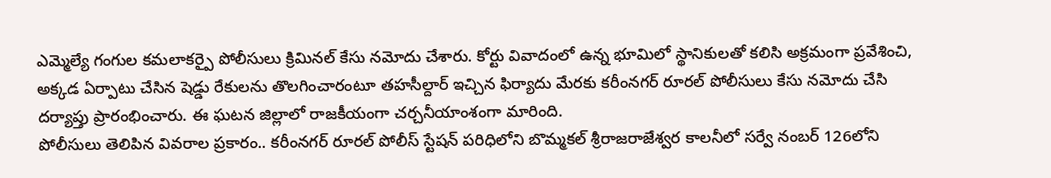ఎమ్మెల్యే గంగుల కమలాకర్పై పోలీసులు క్రిమినల్ కేసు నమోదు చేశారు. కోర్టు వివాదంలో ఉన్న భూమిలో స్థానికులతో కలిసి అక్రమంగా ప్రవేశించి, అక్కడ ఏర్పాటు చేసిన షెడ్డు రేకులను తొలగించారంటూ తహసీల్దార్ ఇచ్చిన ఫిర్యాదు మేరకు కరీంనగర్ రూరల్ పోలీసులు కేసు నమోదు చేసి దర్యాప్తు ప్రారంభించారు. ఈ ఘటన జిల్లాలో రాజకీయంగా చర్చనీయాంశంగా మారింది.
పోలీసులు తెలిపిన వివరాల ప్రకారం.. కరీంనగర్ రూరల్ పోలీస్ స్టేషన్ పరిధిలోని బొమ్మకల్ శ్రీరాజరాజేశ్వర కాలనీలో సర్వే నంబర్ 126లోని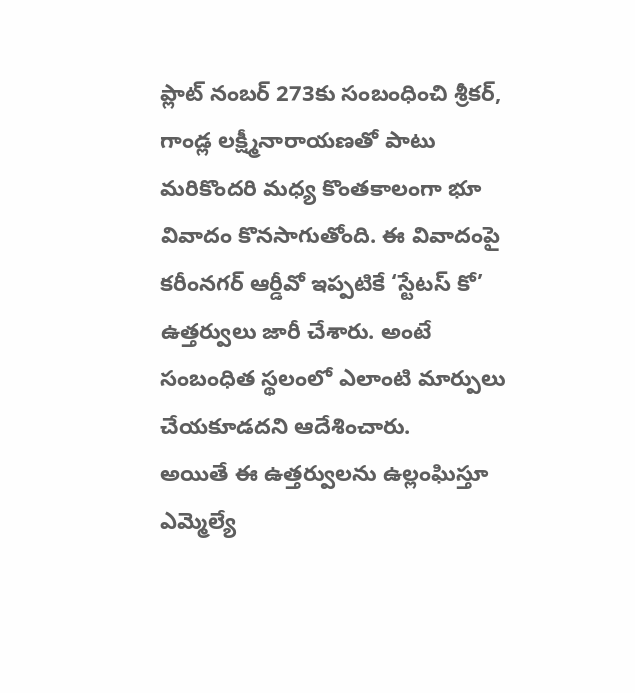ప్లాట్ నంబర్ 273కు సంబంధించి శ్రీకర్, గాండ్ల లక్ష్మీనారాయణతో పాటు మరికొందరి మధ్య కొంతకాలంగా భూ వివాదం కొనసాగుతోంది. ఈ వివాదంపై కరీంనగర్ ఆర్డీవో ఇప్పటికే ‘స్టేటస్ కో’ ఉత్తర్వులు జారీ చేశారు. అంటే సంబంధిత స్థలంలో ఎలాంటి మార్పులు చేయకూడదని ఆదేశించారు.
అయితే ఈ ఉత్తర్వులను ఉల్లంఘిస్తూ ఎమ్మెల్యే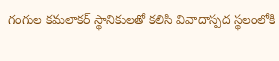గంగుల కమలాకర్ స్థానికులతో కలిసి వివాదాస్పద స్థలంలోకి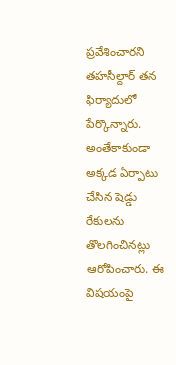ప్రవేశించారని తహసీల్దార్ తన ఫిర్యాదులో పేర్కొన్నారు. అంతేకాకుండా అక్కడ ఏర్పాటు చేసిన షెడ్డు రేకులను తొలగించినట్లు ఆరోపించారు. ఈ విషయంపై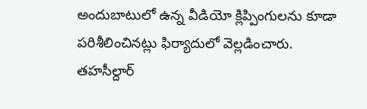అందుబాటులో ఉన్న వీడియో క్లిప్పింగులను కూడా పరిశీలించినట్లు ఫిర్యాదులో వెల్లడించారు.
తహసీల్దార్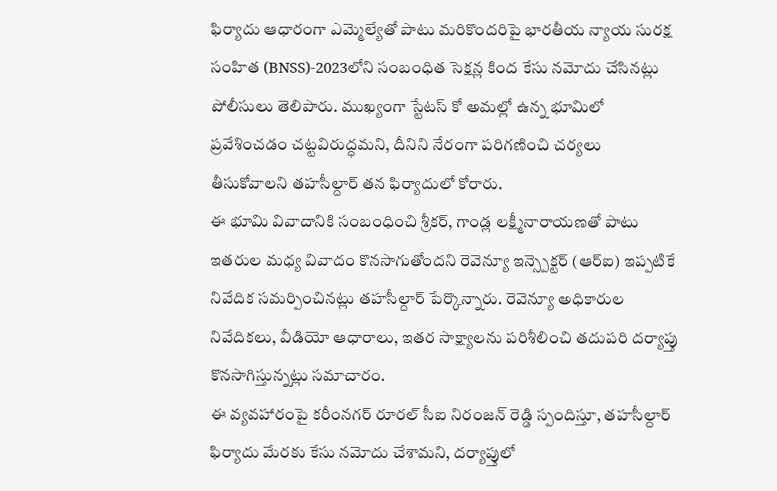ఫిర్యాదు ఆధారంగా ఎమ్మెల్యేతో పాటు మరికొందరిపై భారతీయ న్యాయ సురక్ష సంహిత (BNSS)-2023లోని సంబంధిత సెక్షన్ల కింద కేసు నమోదు చేసినట్లు పోలీసులు తెలిపారు. ముఖ్యంగా స్టేటస్ కో అమల్లో ఉన్న భూమిలో ప్రవేశించడం చట్టవిరుద్ధమని, దీనిని నేరంగా పరిగణించి చర్యలు తీసుకోవాలని తహసీల్దార్ తన ఫిర్యాదులో కోరారు.
ఈ భూమి వివాదానికి సంబంధించి శ్రీకర్, గాండ్ల లక్ష్మీనారాయణతో పాటు ఇతరుల మధ్య వివాదం కొనసాగుతోందని రెవెన్యూ ఇన్స్పెక్టర్ (ఆర్ఐ) ఇప్పటికే నివేదిక సమర్పించినట్లు తహసీల్దార్ పేర్కొన్నారు. రెవెన్యూ అధికారుల నివేదికలు, వీడియో ఆధారాలు, ఇతర సాక్ష్యాలను పరిశీలించి తదుపరి దర్యాప్తు కొనసాగిస్తున్నట్లు సమాచారం.
ఈ వ్యవహారంపై కరీంనగర్ రూరల్ సీఐ నిరంజన్ రెడ్డి స్పందిస్తూ, తహసీల్దార్ ఫిర్యాదు మేరకు కేసు నమోదు చేశామని, దర్యాప్తులో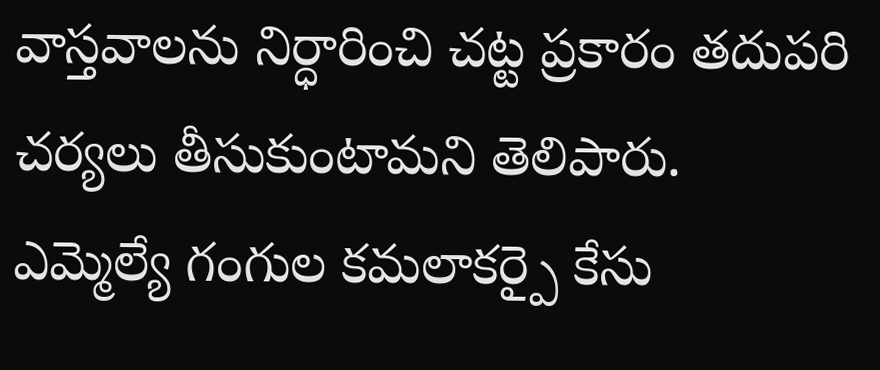వాస్తవాలను నిర్ధారించి చట్ట ప్రకారం తదుపరి చర్యలు తీసుకుంటామని తెలిపారు.
ఎమ్మెల్యే గంగుల కమలాకర్పై కేసు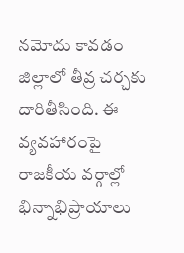నమోదు కావడం జిల్లాలో తీవ్ర చర్చకు దారితీసింది. ఈ వ్యవహారంపై రాజకీయ వర్గాల్లో భిన్నాభిప్రాయాలు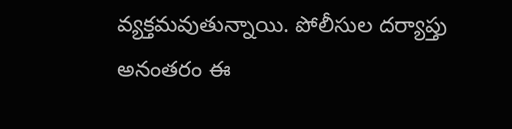వ్యక్తమవుతున్నాయి. పోలీసుల దర్యాప్తు అనంతరం ఈ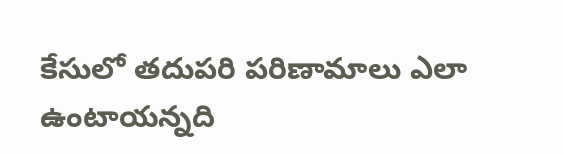కేసులో తదుపరి పరిణామాలు ఎలా ఉంటాయన్నది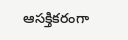ఆసక్తికరంగా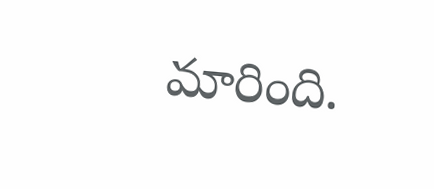మారింది.